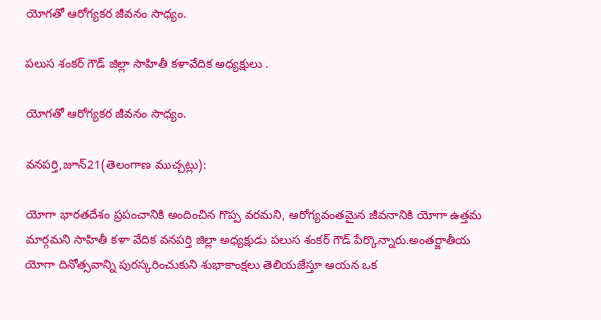యోగతో ఆరోగ్యకర జీవనం సాధ్యం.

పలుస శంకర్ గౌడ్ జిల్లా సాహితీ కళావేదిక అధ్యక్షులు .

యోగతో ఆరోగ్యకర జీవనం సాధ్యం.

వనపర్తి,జూన్21(తెలంగాణ ముచ్చట్లు):

యోగా భారతదేశం ప్రపంచానికి అందించిన గొప్ప వరమని, ఆరోగ్యవంతమైన జీవనానికి యోగా ఉత్తమ మార్గమని సాహితీ కళా వేదిక వనపర్తి జిల్లా అధ్యక్షుడు పలుస శంకర్ గౌడ్ పేర్కొన్నారు.అంతర్జాతీయ యోగా దినోత్సవాన్ని పురస్కరించుకుని శుభాకాంక్షలు తెలియజేస్తూ ఆయన ఒక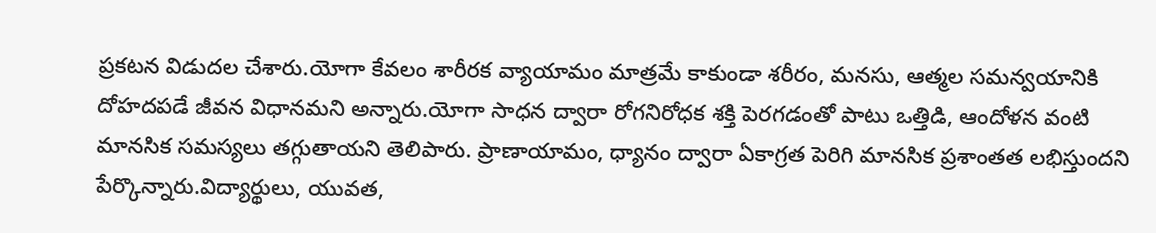ప్రకటన విడుదల చేశారు.యోగా కేవలం శారీరక వ్యాయామం మాత్రమే కాకుండా శరీరం, మనసు, ఆత్మల సమన్వయానికి దోహదపడే జీవన విధానమని అన్నారు.యోగా సాధన ద్వారా రోగనిరోధక శక్తి పెరగడంతో పాటు ఒత్తిడి, ఆందోళన వంటి మానసిక సమస్యలు తగ్గుతాయని తెలిపారు. ప్రాణాయామం, ధ్యానం ద్వారా ఏకాగ్రత పెరిగి మానసిక ప్రశాంతత లభిస్తుందని పేర్కొన్నారు.విద్యార్థులు, యువత,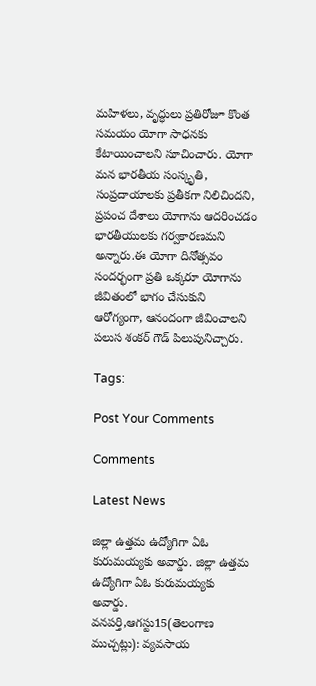మహిళలు, వృద్ధులు ప్రతిరోజూ కొంత సమయం యోగా సాధనకు కేటాయించాలని సూచించారు. యోగా మన భారతీయ సంస్కృతి, సంప్రదాయాలకు ప్రతీకగా నిలిచిందని, ప్రపంచ దేశాలు యోగాను ఆదరించడం భారతీయులకు గర్వకారణమని అన్నారు.ఈ యోగా దినోత్సవం సందర్భంగా ప్రతి ఒక్కరూ యోగాను జీవితంలో భాగం చేసుకుని ఆరోగ్యంగా, ఆనందంగా జీవించాలని పలుస శంకర్ గౌడ్ పిలుపునిచ్చారు.

Tags:

Post Your Comments

Comments

Latest News

జిల్లా ఉత్తమ ఉద్యోగిగా ఏఓ కురుమయ్యకు అవార్డు. జిల్లా ఉత్తమ ఉద్యోగిగా ఏఓ కురుమయ్యకు అవార్డు.
వనపర్తి,ఆగస్టు15(తెలంగాణ ముచ్చట్లు): వ్యవసాయ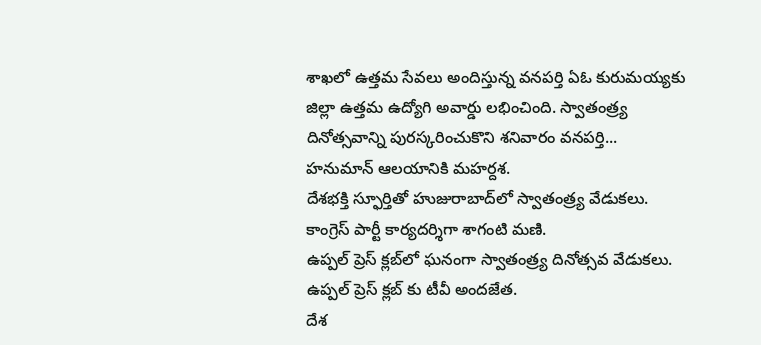శాఖలో ఉత్తమ సేవలు అందిస్తున్న వనపర్తి ఏఓ కురుమయ్యకు జిల్లా ఉత్తమ ఉద్యోగి అవార్డు లభించింది. స్వాతంత్ర్య దినోత్సవాన్ని పురస్కరించుకొని శనివారం వనపర్తి...
హనుమాన్ ఆలయానికి మహర్దశ.
దేశభక్తి స్ఫూర్తితో హుజురాబాద్‌లో స్వాతంత్ర్య వేడుకలు.
కాంగ్రెస్ పార్టీ కార్యదర్శిగా శాగంటి మణి.
ఉప్పల్ ప్రెస్ క్లబ్‌లో ఘనంగా స్వాతంత్ర్య దినోత్సవ వేడుకలు.
ఉప్పల్ ప్రెస్ క్లబ్‌ కు టీవీ అందజేత.
దేశ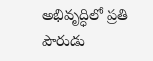అభివృద్ధిలో ప్రతి పౌరుడు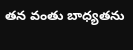తన వంతు బాధ్యతను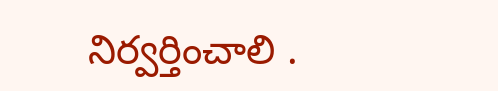నిర్వర్తించాలి .